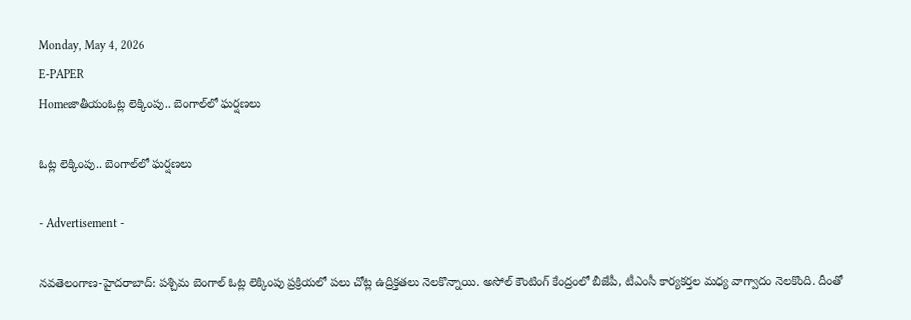Monday, May 4, 2026
E-PAPER
Homeజాతీయంఓట్ల లెక్కింపు.. బెంగాల్‌లో ఘ‌ర్ష‌ణ‌లు

ఓట్ల లెక్కింపు.. బెంగాల్‌లో ఘ‌ర్ష‌ణ‌లు

- Advertisement -

నవతెలంగాణ-హైద‌రాబాద్‌: పశ్చిమ బెంగాల్‌ ఓట్ల లెక్కింపు ప్ర‌క్రియలో ప‌లు చోట్ల ఉద్రిక్త‌త‌లు నెల‌కొన్నాయి. అసోల్ కౌంటింగ్ కేంద్రంలో బీజేపీ, టీఎంసీ కార్య‌క‌ర్త‌ల మ‌ధ్య వాగ్వాదం నెల‌కొంది. దీంతో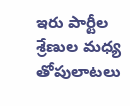ఇరు పార్టీల శ్రేణుల మ‌ధ్య తోపులాట‌లు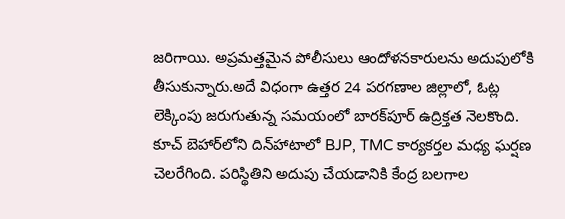జ‌రిగాయి. అప్ర‌మ‌త్త‌మైన పోలీసులు ఆందోళ‌న‌కారుల‌ను అదుపులోకి తీసుకున్నారు.అదే విధంగా ఉత్తర 24 పరగణాల జిల్లాలో, ఓట్ల లెక్కింపు జరుగుతున్న సమయంలో బారక్‌పూర్ ఉద్రిక్త‌త నెల‌కొంది. కూచ్ బెహార్‌లోని దిన్‌హాటాలో BJP, TMC కార్యకర్తల మధ్య ఘర్షణ చెలరేగింది. ప‌రిస్థితిని అదుపు చేయ‌డానికి కేంద్ర బలగాల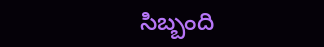సిబ్బంది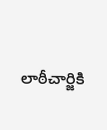లాఠీచార్జికి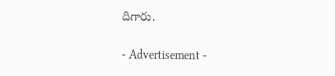దిగారు.

- Advertisement -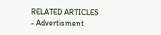RELATED ARTICLES
- Advertisment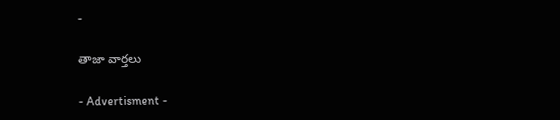-

తాజా వార్తలు

- Advertisment -